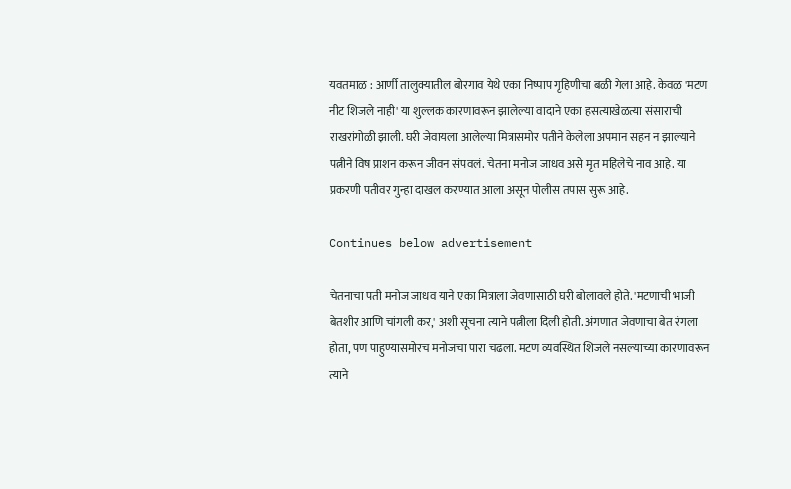यवतमाळ : आर्णी तालुक्यातील बोरगाव येथे एका निष्पाप गृहिणीचा बळी गेला आहे. केवळ 'मटण नीट शिजले नाही' या शुल्लक कारणावरून झालेल्या वादाने एका हसत्याखेळत्या संसाराची राखरांगोळी झाली. घरी जेवायला आलेल्या मित्रासमोर पतीने केलेला अपमान सहन न झाल्याने पत्नीने विष प्राशन करून जीवन संपवलं. चेतना मनोज जाधव असे मृत महिलेचे नाव आहे. या प्रकरणी पतीवर गुन्हा दाखल करण्यात आला असून पोलीस तपास सुरू आहे.

Continues below advertisement

चेतनाचा पती मनोज जाधव याने एका मित्राला जेवणासाठी घरी बोलावले होते. 'मटणाची भाजी बेतशीर आणि चांगली कर,' अशी सूचना त्याने पत्नीला दिली होती. अंगणात जेवणाचा बेत रंगला होता, पण पाहुण्यासमोरच मनोजचा पारा चढला. मटण व्यवस्थित शिजले नसल्याच्या कारणावरून त्याने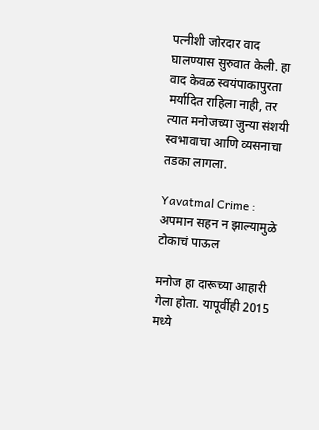पत्नीशी जोरदार वाद घालण्यास सुरुवात केली. हा वाद केवळ स्वयंपाकापुरता मर्यादित राहिला नाही, तर त्यात मनोजच्या जुन्या संशयी स्वभावाचा आणि व्यसनाचा तडका लागला.

Yavatmal Crime : अपमान सहन न झाल्यामुळे टोकाचं पाऊल

मनोज हा दारूच्या आहारी गेला होता. यापूर्वीही 2015 मध्ये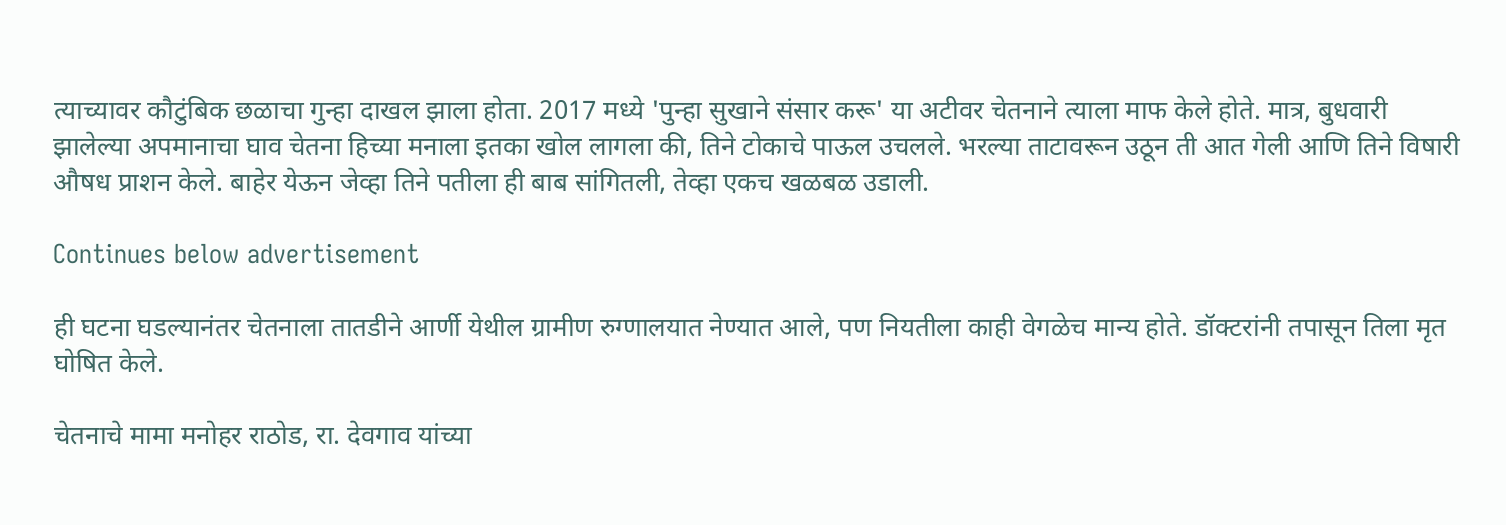त्याच्यावर कौटुंबिक छळाचा गुन्हा दाखल झाला होता. 2017 मध्ये 'पुन्हा सुखाने संसार करू' या अटीवर चेतनाने त्याला माफ केले होते. मात्र, बुधवारी झालेल्या अपमानाचा घाव चेतना हिच्या मनाला इतका खोल लागला की, तिने टोकाचे पाऊल उचलले. भरल्या ताटावरून उठून ती आत गेली आणि तिने विषारी औषध प्राशन केले. बाहेर येऊन जेव्हा तिने पतीला ही बाब सांगितली, तेव्हा एकच खळबळ उडाली.

Continues below advertisement

ही घटना घडल्यानंतर चेतनाला तातडीने आर्णी येथील ग्रामीण रुग्णालयात नेण्यात आले, पण नियतीला काही वेगळेच मान्य होते. डॉक्टरांनी तपासून तिला मृत घोषित केले.

चेतनाचे मामा मनोहर राठोड, रा. देवगाव यांच्या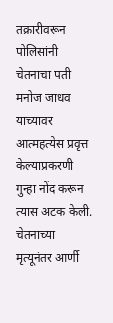तक्रारीवरून पोलिसांनी चेतनाचा पती मनोज जाधव याच्यावर आत्महत्येस प्रवृत्त केल्याप्रकरणी गुन्हा नोंद करून त्यास अटक केली. चेतनाच्या मृत्यूनंतर आर्णी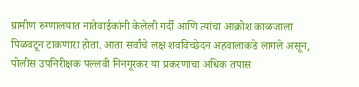ग्रामीण रुग्णालयात नातेवाईकांनी केलेली गर्दी आणि त्यांचा आक्रोश काळजाला पिळवटून टाकणारा होता. आता सर्वांचे लक्ष शवविच्छेदन अहवालाकडे लागले असून, पोलीस उपनिरीक्षक पल्लवी निनगूरकर या प्रकरणाचा अधिक तपास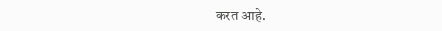करत आहे.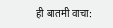ही बातमी वाचा: